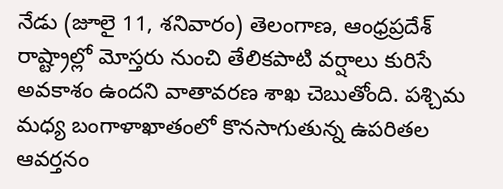నేడు (జూలై 11, శనివారం) తెలంగాణ, ఆంధ్రప్రదేశ్ రాష్ట్రాల్లో మోస్తరు నుంచి తేలికపాటి వర్షాలు కురిసే అవకాశం ఉందని వాతావరణ శాఖ చెబుతోంది. పశ్చిమ మధ్య బంగాళాఖాతంలో కొనసాగుతున్న ఉపరితల ఆవర్తనం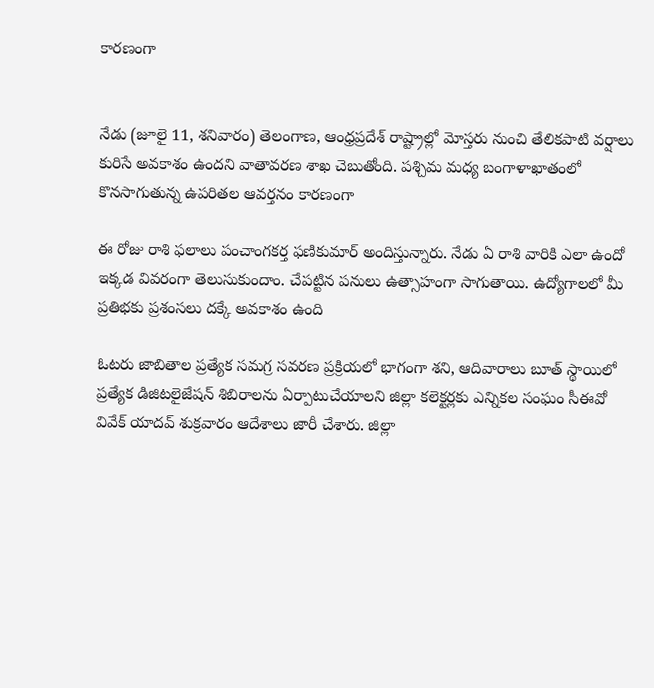కారణంగా


నేడు (జూలై 11, శనివారం) తెలంగాణ, ఆంధ్రప్రదేశ్ రాష్ట్రాల్లో మోస్తరు నుంచి తేలికపాటి వర్షాలు కురిసే అవకాశం ఉందని వాతావరణ శాఖ చెబుతోంది. పశ్చిమ మధ్య బంగాళాఖాతంలో కొనసాగుతున్న ఉపరితల ఆవర్తనం కారణంగా

ఈ రోజు రాశి ఫలాలు పంచాంగకర్త ఫణికుమార్ అందిస్తున్నారు. నేడు ఏ రాశి వారికి ఎలా ఉందో ఇక్కడ వివరంగా తెలుసుకుందాం. చేపట్టిన పనులు ఉత్సాహంగా సాగుతాయి. ఉద్యోగాలలో మీ ప్రతిభకు ప్రశంసలు దక్కే అవకాశం ఉంది

ఓటరు జాబితాల ప్రత్యేక సమగ్ర సవరణ ప్రక్రియలో భాగంగా శని, ఆదివారాలు బూత్ స్థాయిలో ప్రత్యేక డిజిటలైజేషన్ శిబిరాలను ఏర్పాటుచేయాలని జిల్లా కలెక్టర్లకు ఎన్నికల సంఘం సీఈవో వివేక్ యాదవ్ శుక్రవారం ఆదేశాలు జారీ చేశారు. జిల్లా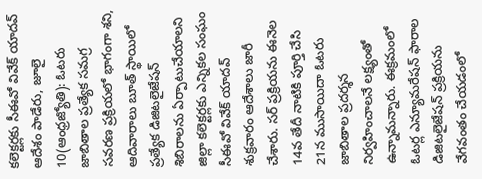కలెక్టర్లకు సీఈవో వివేక్ యాదవ్ ఆదేశం పాడేరు, జూలై 10(ఆంధ్రజ్యోతి): ఓటరు జాబితాల ప్రత్యేక సమగ్ర సవరణ ప్రక్రియలో భాగంగా శని, ఆదివారాలు బూత్ స్థాయిలో ప్రత్యేక డిజిటలైజేషన్ శిబిరాలను ఏర్పాటుచేయాలని జిల్లా కలెక్టర్లకు ఎన్నికల సంఘం సీఈవో వివేక్ యాదవ్ శుక్రవారం ఆదేశాలు జారీ చేశారు. సర్ ప్రక్రియను ఈనెల 14వ తేదీ నాటికి పూర్తి చేసి 21న ముసాయిదా ఓటరు జాబితాల ప్రదర్శన నిర్వహించాలనే లక్ష్యంతో ఉన్నామన్నారు. ఈక్రమంలో ఓటర్ల ఎన్యూమరేషన్ ఫారాల డిజిటలైజేషన్ ప్రక్రియను వేగవంతం చేయడంలో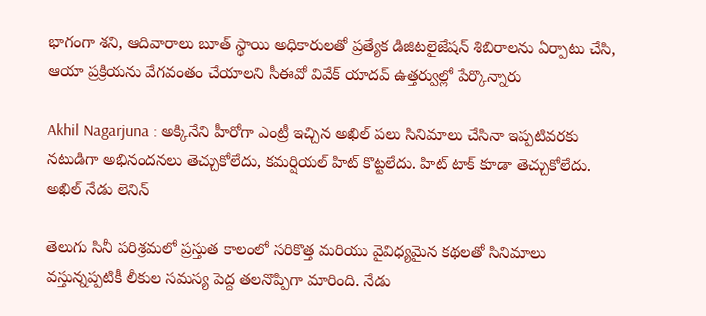భాగంగా శని, ఆదివారాలు బూత్ స్థాయి అధికారులతో ప్రత్యేక డిజిటలైజేషన్ శిబిరాలను ఏర్పాటు చేసి, ఆయా ప్రక్రియను వేగవంతం చేయాలని సీఈవో వివేక్ యాదవ్ ఉత్తర్వుల్లో పేర్కొన్నారు

Akhil Nagarjuna : అక్కినేని హీరోగా ఎంట్రీ ఇచ్చిన అఖిల్ పలు సినిమాలు చేసినా ఇప్పటివరకు నటుడిగా అభినందనలు తెచ్చుకోలేదు, కమర్షియల్ హిట్ కొట్టలేదు. హిట్ టాక్ కూడా తెచ్చుకోలేదు. అఖిల్ నేడు లెనిన్

తెలుగు సినీ పరిశ్రమలో ప్రస్తుత కాలంలో సరికొత్త మరియు వైవిధ్యమైన కథలతో సినిమాలు వస్తున్నప్పటికీ లీకుల సమస్య పెద్ద తలనొప్పిగా మారింది. నేడు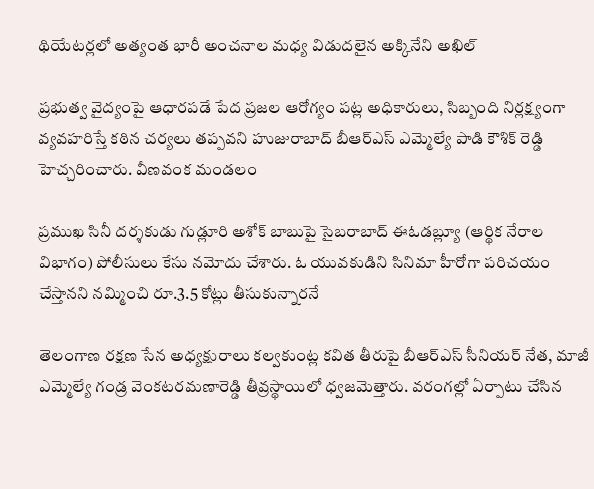థియేటర్లలో అత్యంత భారీ అంచనాల మధ్య విడుదలైన అక్కినేని అఖిల్

ప్రభుత్వ వైద్యంపై ఆధారపడే పేద ప్రజల ఆరోగ్యం పట్ల అధికారులు, సిబ్బంది నిర్లక్ష్యంగా వ్యవహరిస్తే కఠిన చర్యలు తప్పవని హుజురాబాద్ బీఆర్ఎస్ ఎమ్మెల్యే పాడి కౌశిక్ రెడ్డి హెచ్చరించారు. వీణవంక మండలం

ప్రముఖ సినీ దర్శకుడు గుడ్లూరి అశోక్ బాబుపై సైబరాబాద్ ఈఓడబ్ల్యూ (ఆర్థిక నేరాల విభాగం) పోలీసులు కేసు నమోదు చేశారు. ఓ యువకుడిని సినిమా హీరోగా పరిచయం చేస్తానని నమ్మించి రూ.3.5 కోట్లు తీసుకున్నారనే

తెలంగాణ రక్షణ సేన అధ్యక్షురాలు కల్వకుంట్ల కవిత తీరుపై బీఆర్ఎస్ సీనియర్ నేత, మాజీ ఎమ్మెల్యే గండ్ర వెంకటరమణారెడ్డి తీవ్రస్థాయిలో ధ్వజమెత్తారు. వరంగల్లో ఏర్పాటు చేసిన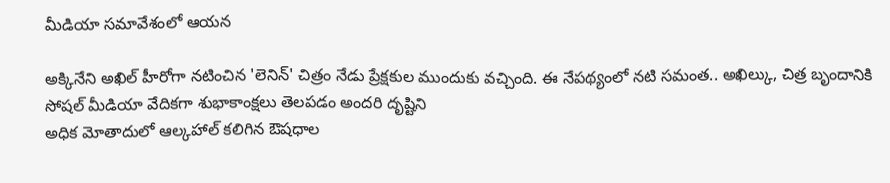మీడియా సమావేశంలో ఆయన

అక్కినేని అఖిల్ హీరోగా నటించిన 'లెనిన్' చిత్రం నేడు ప్రేక్షకుల ముందుకు వచ్చింది. ఈ నేపథ్యంలో నటి సమంత.. అఖిల్కు, చిత్ర బృందానికి సోషల్ మీడియా వేదికగా శుభాకాంక్షలు తెలపడం అందరి దృష్టిని
అధిక మోతాదులో ఆల్కహాల్ కలిగిన ఔషధాల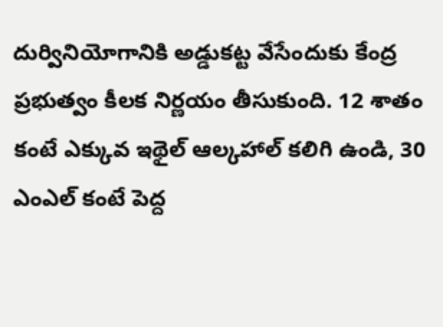దుర్వినియోగానికి అడ్డుకట్ట వేసేందుకు కేంద్ర ప్రభుత్వం కీలక నిర్ణయం తీసుకుంది. 12 శాతం కంటే ఎక్కువ ఇథైల్ ఆల్కహాల్ కలిగి ఉండి, 30 ఎంఎల్ కంటే పెద్ద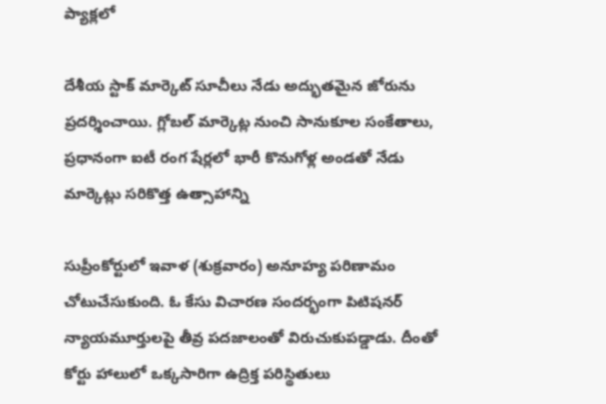ప్యాక్లలో

దేశీయ స్టాక్ మార్కెట్ సూచీలు నేడు అద్భుతమైన జోరును ప్రదర్శించాయి. గ్లోబల్ మార్కెట్ల నుంచి సానుకూల సంకేతాలు, ప్రధానంగా ఐటీ రంగ షేర్లలో భారీ కొనుగోళ్ల అండతో నేడు మార్కెట్లు సరికొత్త ఉత్సాహాన్ని

సుప్రీంకోర్టులో ఇవాళ (శుక్రవారం) అనూహ్య పరిణామం చోటుచేసుకుంది. ఓ కేసు విచారణ సందర్భంగా పిటిషనర్ న్యాయమూర్తులపై తీవ్ర పదజాలంతో విరుచుకుపడ్డాడు. దీంతో కోర్టు హాలులో ఒక్కసారిగా ఉద్రిక్త పరిస్థితులు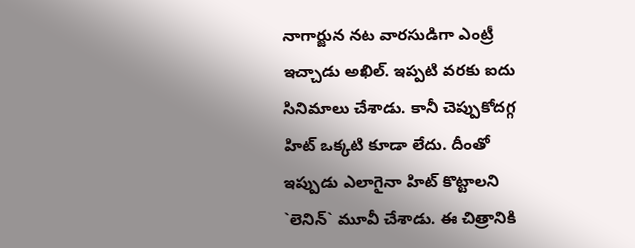నాగార్జున నట వారసుడిగా ఎంట్రీ ఇచ్చాడు అఖిల్. ఇప్పటి వరకు ఐదు సినిమాలు చేశాడు. కానీ చెప్పుకోదగ్గ హిట్ ఒక్కటి కూడా లేదు. దీంతో ఇప్పుడు ఎలాగైనా హిట్ కొట్టాలని `లెనిన్` మూవీ చేశాడు. ఈ చిత్రానికి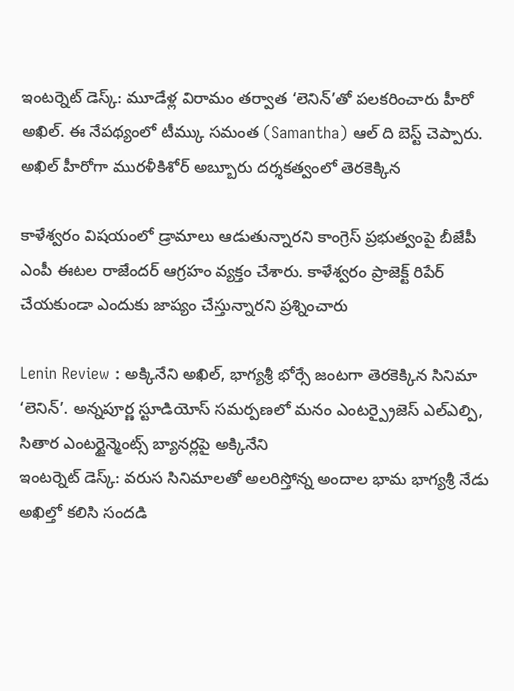ఇంటర్నెట్ డెస్క్: మూడేళ్ల విరామం తర్వాత ‘లెనిన్’తో పలకరించారు హీరో అఖిల్. ఈ నేపథ్యంలో టీమ్కు సమంత (Samantha) ఆల్ ది బెస్ట్ చెప్పారు. అఖిల్ హీరోగా మురళీకిశోర్ అబ్బూరు దర్శకత్వంలో తెరకెక్కిన

కాళేశ్వరం విషయంలో డ్రామాలు ఆడుతున్నారని కాంగ్రెస్ ప్రభుత్వంపై బీజేపీ ఎంపీ ఈటల రాజేందర్ ఆగ్రహం వ్యక్తం చేశారు. కాళేశ్వరం ప్రాజెక్ట్ రిపేర్ చేయకుండా ఎందుకు జాప్యం చేస్తున్నారని ప్రశ్నించారు

Lenin Review : అక్కినేని అఖిల్, భాగ్యశ్రీ భోర్సే జంటగా తెరకెక్కిన సినిమా ‘లెనిన్’. అన్నపూర్ణ స్టూడియోస్ సమర్పణలో మనం ఎంటర్ప్రైజెస్ ఎల్ఎల్పి, సితార ఎంటర్టైన్మెంట్స్ బ్యానర్లపై అక్కినేని
ఇంటర్నెట్ డెస్క్: వరుస సినిమాలతో అలరిస్తోన్న అందాల భామ భాగ్యశ్రీ నేడు అఖిల్తో కలిసి సందడి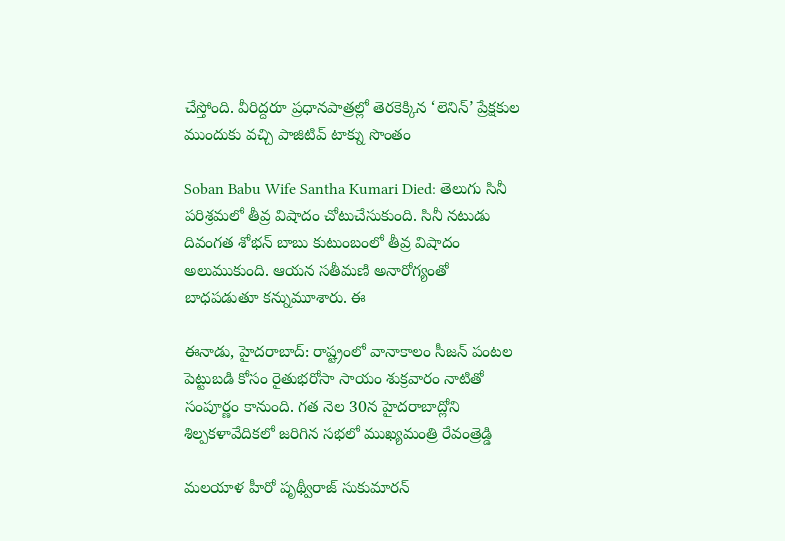చేస్తోంది. వీరిద్దరూ ప్రధానపాత్రల్లో తెరకెక్కిన ‘లెనిన్’ ప్రేక్షకుల ముందుకు వచ్చి పాజిటివ్ టాక్ను సొంతం

Soban Babu Wife Santha Kumari Died: తెలుగు సినీ పరిశ్రమలో తీవ్ర విషాదం చోటుచేసుకుంది. సినీ నటుడు దివంగత శోభన్ బాబు కుటుంబంలో తీవ్ర విషాదం అలుముకుంది. ఆయన సతీమణి అనారోగ్యంతో బాధపడుతూ కన్నుమూశారు. ఈ

ఈనాడు, హైదరాబాద్: రాష్ట్రంలో వానాకాలం సీజన్ పంటల పెట్టుబడి కోసం రైతుభరోసా సాయం శుక్రవారం నాటితో సంపూర్ణం కానుంది. గత నెల 30న హైదరాబాద్లోని శిల్పకళావేదికలో జరిగిన సభలో ముఖ్యమంత్రి రేవంత్రెడ్డి

మలయాళ హీరో పృథ్వీరాజ్ సుకుమారన్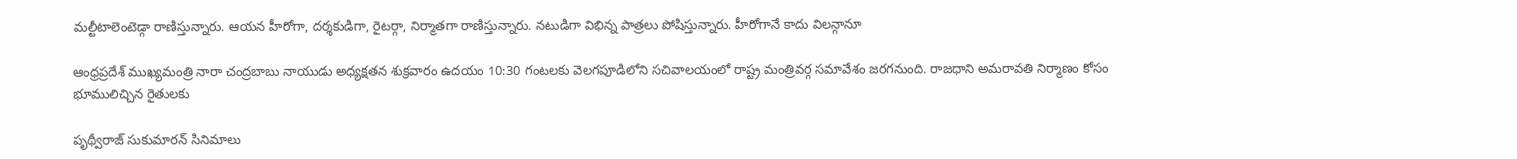మల్టీటాలెంటెడ్గా రాణిస్తున్నారు. ఆయన హీరోగా, దర్శకుడిగా, రైటర్గా, నిర్మాతగా రాణిస్తున్నారు. నటుడిగా విభిన్న పాత్రలు పోషిస్తున్నారు. హీరోగానే కాదు విలన్గానూ

ఆంధ్రప్రదేశ్ ముఖ్యమంత్రి నారా చంద్రబాబు నాయుడు అధ్యక్షతన శుక్రవారం ఉదయం 10:30 గంటలకు వెలగపూడిలోని సచివాలయంలో రాష్ట్ర మంత్రివర్గ సమావేశం జరగనుంది. రాజధాని అమరావతి నిర్మాణం కోసం భూములిచ్చిన రైతులకు

పృథ్వీరాజ్ సుకుమారన్ సినిమాలు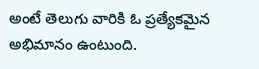అంటే తెలుగు వారికి ఓ ప్రత్యేకమైన అభిమానం ఉంటుంది.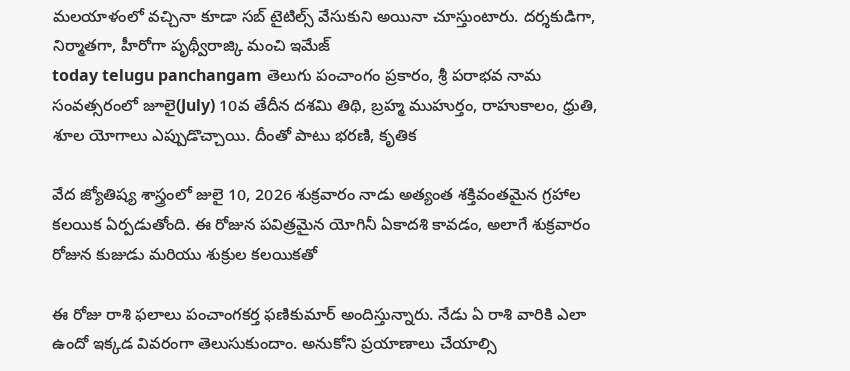మలయాళంలో వచ్చినా కూడా సబ్ టైటిల్స్ వేసుకుని అయినా చూస్తుంటారు. దర్శకుడిగా, నిర్మాతగా, హీరోగా పృథ్వీరాజ్కి మంచి ఇమేజ్
today telugu panchangam తెలుగు పంచాంగం ప్రకారం, శ్రీ పరాభవ నామ సంవత్సరంలో జూలై(July) 10వ తేదీన దశమి తిథి, బ్రహ్మ ముహుర్తం, రాహుకాలం, ధ్రుతి, శూల యోగాలు ఎప్పుడొచ్చాయి. దీంతో పాటు భరణి, కృతిక

వేద జ్యోతిష్య శాస్త్రంలో జులై 10, 2026 శుక్రవారం నాడు అత్యంత శక్తివంతమైన గ్రహాల కలయిక ఏర్పడుతోంది. ఈ రోజున పవిత్రమైన యోగినీ ఏకాదశి కావడం, అలాగే శుక్రవారం రోజున కుజుడు మరియు శుక్రుల కలయికతో

ఈ రోజు రాశి ఫలాలు పంచాంగకర్త ఫణికుమార్ అందిస్తున్నారు. నేడు ఏ రాశి వారికి ఎలా ఉందో ఇక్కడ వివరంగా తెలుసుకుందాం. అనుకోని ప్రయాణాలు చేయాల్సి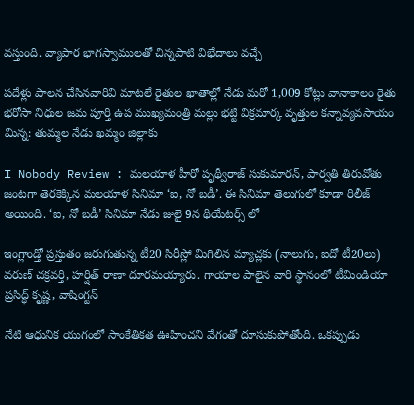వస్తుంది. వ్యాపార భాగస్వాములతో చిన్నపాటి విభేదాలు వచ్చే

పదేళ్లు పాలన చేసినవారివి మాటలే రైతుల ఖాతాల్లో నేడు మరో 1,009 కోట్లు వానాకాలం రైతు భరోసా నిధుల జమ పూర్తి ఉప ముఖ్యమంత్రి మల్లు భట్టి విక్రమార్క వృత్తుల కన్నావ్యవసాయం మిన్న: తుమ్మల నేడు ఖమ్మం జిల్లాకు

I Nobody Review : మలయాళ హీరో పృథ్వీరాజ్ సుకుమారన్, పార్వతి తిరువోతు జంటగా తెరకెక్కిన మలయాళ సినిమా ‘ఐ, నో బడీ’. ఈ సినిమా తెలుగులో కూడా రిలీజ్ అయింది. ‘ఐ, నో బడీ’ సినిమా నేడు జులై 9న థియేటర్స్ లో

ఇంగ్లాండ్తో ప్రస్తుతం జరుగుతున్న టీ20 సిరీస్లో మిగిలిన మ్యాచ్లకు (నాలుగు, ఐదో టీ20లు) వరుణ్ చక్రవర్తి, హర్షిత్ రాణా దూరమయ్యారు. గాయాల పాలైన వారి స్థానంలో టీమిండియా ప్రసిద్ధ్ కృష్ణ, వాషింగ్టన్

నేటి ఆధునిక యుగంలో సాంకేతికత ఊహించని వేగంతో దూసుకుపోతోంది. ఒకప్పుడు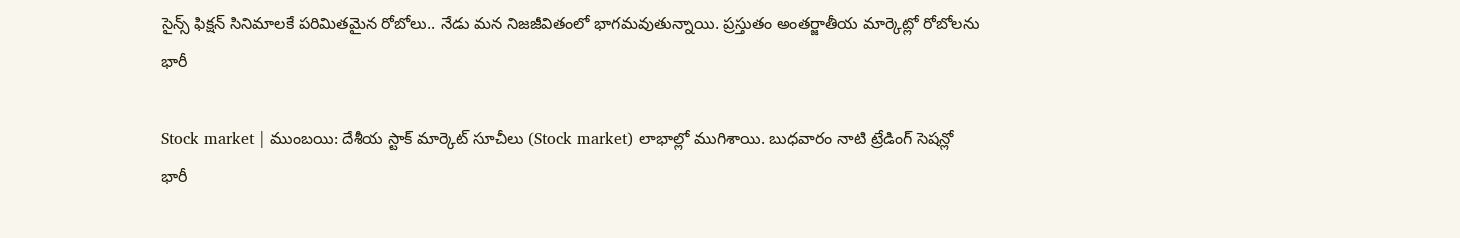సైన్స్ ఫిక్షన్ సినిమాలకే పరిమితమైన రోబోలు.. నేడు మన నిజజీవితంలో భాగమవుతున్నాయి. ప్రస్తుతం అంతర్జాతీయ మార్కెట్లో రోబోలను భారీ

Stock market | ముంబయి: దేశీయ స్టాక్ మార్కెట్ సూచీలు (Stock market) లాభాల్లో ముగిశాయి. బుధవారం నాటి ట్రేడింగ్ సెషన్లో భారీ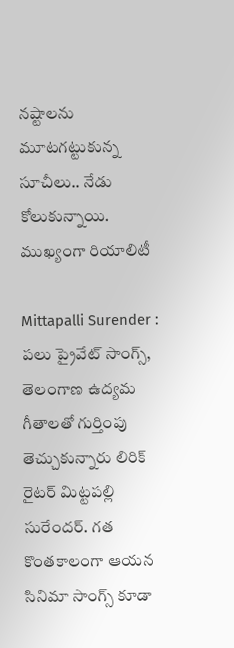నష్టాలను మూటగట్టుకున్న సూచీలు.. నేడు కోలుకున్నాయి. ముఖ్యంగా రియాలిటీ

Mittapalli Surender : పలు ప్రైవేట్ సాంగ్స్, తెలంగాణ ఉద్యమ గీతాలతో గుర్తింపు తెచ్చుకున్నారు లిరిక్ రైటర్ మిట్టపల్లి సురేందర్. గత కొంతకాలంగా ఆయన సినిమా సాంగ్స్ కూడా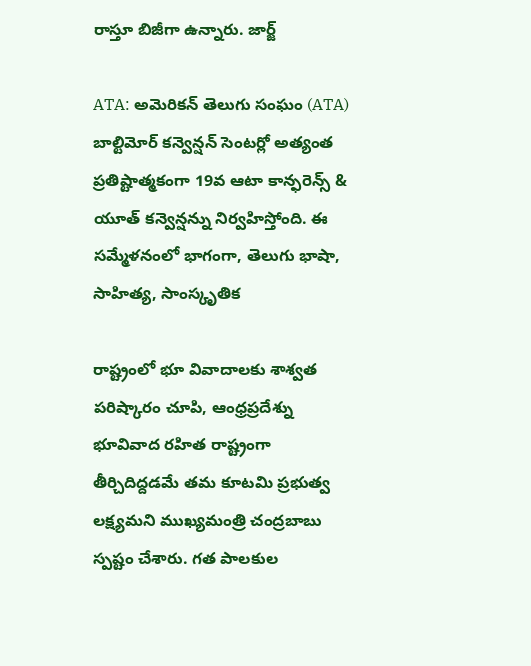రాస్తూ బిజీగా ఉన్నారు. జార్జ్

ATA: అమెరికన్ తెలుగు సంఘం (ATA) బాల్టిమోర్ కన్వెన్షన్ సెంటర్లో అత్యంత ప్రతిష్టాత్మకంగా 19వ ఆటా కాన్ఫరెన్స్ & యూత్ కన్వెన్షన్ను నిర్వహిస్తోంది. ఈ సమ్మేళనంలో భాగంగా, తెలుగు భాషా, సాహిత్య, సాంస్కృతిక

రాష్ట్రంలో భూ వివాదాలకు శాశ్వత పరిష్కారం చూపి, ఆంధ్రప్రదేశ్ను భూవివాద రహిత రాష్ట్రంగా తీర్చిదిద్దడమే తమ కూటమి ప్రభుత్వ లక్ష్యమని ముఖ్యమంత్రి చంద్రబాబు స్పష్టం చేశారు. గత పాలకుల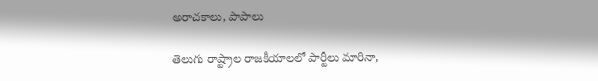అరాచకాలు, పాపాలు

తెలుగు రాష్ట్రాల రాజకీయాలలో పార్టీలు మారినా,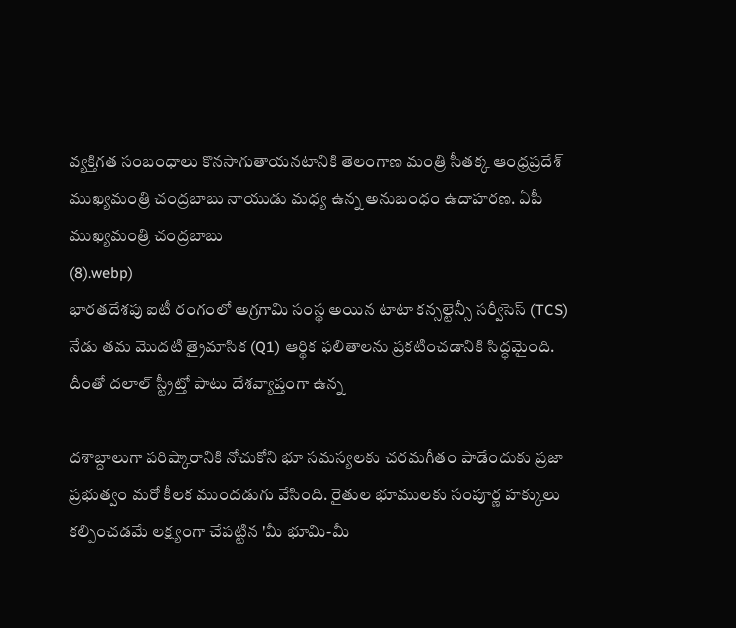వ్యక్తిగత సంబంధాలు కొనసాగుతాయనటానికి తెలంగాణ మంత్రి సీతక్క ఆంధ్రప్రదేశ్ ముఖ్యమంత్రి చంద్రబాబు నాయుడు మధ్య ఉన్న అనుబంధం ఉదాహరణ. ఏపీ ముఖ్యమంత్రి చంద్రబాబు
(8).webp)
భారతదేశపు ఐటీ రంగంలో అగ్రగామి సంస్థ అయిన టాటా కన్సల్టెన్సీ సర్వీసెస్ (TCS) నేడు తమ మొదటి త్రైమాసిక (Q1) ఆర్థిక ఫలితాలను ప్రకటించడానికి సిద్ధమైంది. దీంతో దలాల్ స్ట్రీట్తో పాటు దేశవ్యాప్తంగా ఉన్న

దశాబ్దాలుగా పరిష్కారానికి నోచుకోని భూ సమస్యలకు చరమగీతం పాడేందుకు ప్రజా ప్రభుత్వం మరో కీలక ముందడుగు వేసింది. రైతుల భూములకు సంపూర్ణ హక్కులు కల్పించడమే లక్ష్యంగా చేపట్టిన 'మీ భూమి-మీ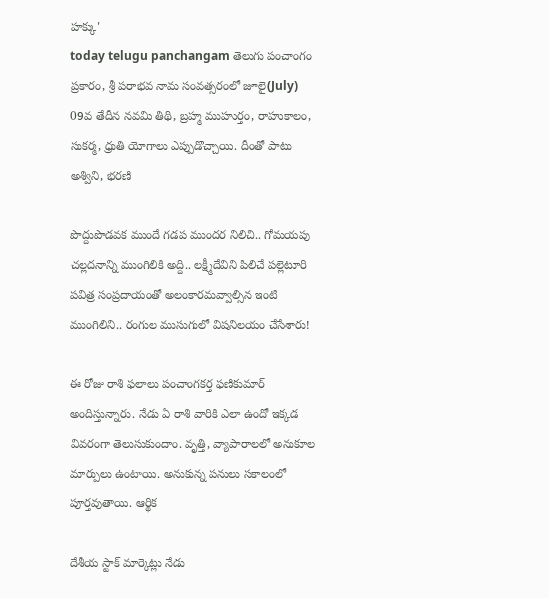హక్కు'
today telugu panchangam తెలుగు పంచాంగం ప్రకారం, శ్రీ పరాభవ నామ సంవత్సరంలో జూలై(July) 09వ తేదీన నవమి తిథి, బ్రహ్మ ముహుర్తం, రాహుకాలం, సుకర్మ, ధ్రుతి యోగాలు ఎప్పుడొచ్చాయి. దీంతో పాటు అశ్విని, భరణి

పొద్దుపొడవక ముందే గడప ముందర నిలిచి.. గోమయపు చల్లదనాన్ని ముంగిలికి అద్ది.. లక్ష్మీదేవిని పిలిచే పల్లెటూరి పవిత్ర సంప్రదాయంతో అలంకారమవ్వాల్సిన ఇంటి ముంగిలిని.. రంగుల ముసుగులో విషనిలయం చేసేశారు!

ఈ రోజు రాశి ఫలాలు పంచాంగకర్త ఫణికుమార్ అందిస్తున్నారు. నేడు ఏ రాశి వారికి ఎలా ఉందో ఇక్కడ వివరంగా తెలుసుకుందాం. వృత్తి, వ్యాపారాలలో అనుకూల మార్పులు ఉంటాయి. అనుకున్న పనులు సకాలంలో పూర్తవుతాయి. ఆర్థిక

దేశీయ స్టాక్ మార్కెట్లు నేడు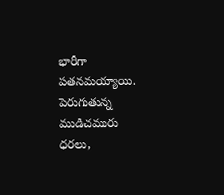భారీగా పతనమయ్యాయి. పెరుగుతున్న ముడిచమురు ధరలు,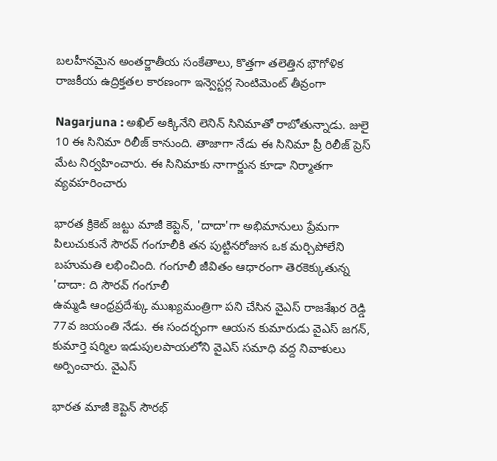బలహీనమైన అంతర్జాతీయ సంకేతాలు, కొత్తగా తలెత్తిన భౌగోళిక రాజకీయ ఉద్రిక్తతల కారణంగా ఇన్వెస్టర్ల సెంటిమెంట్ తీవ్రంగా

Nagarjuna : అఖిల్ అక్కినేని లెనిన్ సినిమాతో రాబోతున్నాడు. జులై 10 ఈ సినిమా రిలీజ్ కానుంది. తాజాగా నేడు ఈ సినిమా ప్రీ రిలీజ్ ప్రెస్ మేట నిర్వహించారు. ఈ సినిమాకు నాగార్జున కూడా నిర్మాతగా వ్యవహరించారు

భారత క్రికెట్ జట్టు మాజీ కెప్టెన్, 'దాదా'గా అభిమానులు ప్రేమగా పిలుచుకునే సౌరవ్ గంగూలీకి తన పుట్టినరోజున ఒక మర్చిపోలేని బహుమతి లభించింది. గంగూలీ జీవితం ఆధారంగా తెరకెక్కుతున్న 'దాదా: ది సౌరవ్ గంగూలీ
ఉమ్మడి ఆంధ్రప్రదేశ్కు ముఖ్యమంత్రిగా పని చేసిన వైఎస్ రాజశేఖర రెడ్డి 77వ జయంతి నేడు. ఈ సందర్భంగా ఆయన కుమారుడు వైఎస్ జగన్, కుమార్తె షర్మిల ఇడుపులపాయలోని వైఎస్ సమాధి వద్ద నివాళులు అర్పించారు. వైఎస్

భారత మాజీ కెప్టెన్ సౌరభ్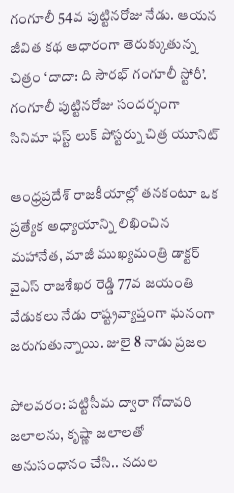గంగూలీ 54వ పుట్టినరోజు నేడు. ఆయన జీవిత కథ ఆధారంగా తెరుక్కుతున్న చిత్రం ‘దాదా: ది సౌరభ్ గంగూలీ స్టోరీ’. గంగూలీ పుట్టినరోజు సందర్భంగా సినిమా ఫస్ట్ లుక్ పోస్టర్ను చిత్ర యూనిట్

ఆంధ్రప్రదేశ్ రాజకీయాల్లో తనకంటూ ఒక ప్రత్యేక అధ్యాయాన్ని లిఖించిన మహానేత, మాజీ ముఖ్యమంత్రి డాక్టర్ వైఎస్ రాజశేఖర రెడ్డి 77వ జయంతి వేడుకలు నేడు రాష్ట్రవ్యాప్తంగా ఘనంగా జరుగుతున్నాయి. జులై 8 నాడు ప్రజల

పోలవరం: పట్టిసీమ ద్వారా గోదావరి జలాలను, కృష్ణా జలాలతో అనుసంధానం చేసి.. నదుల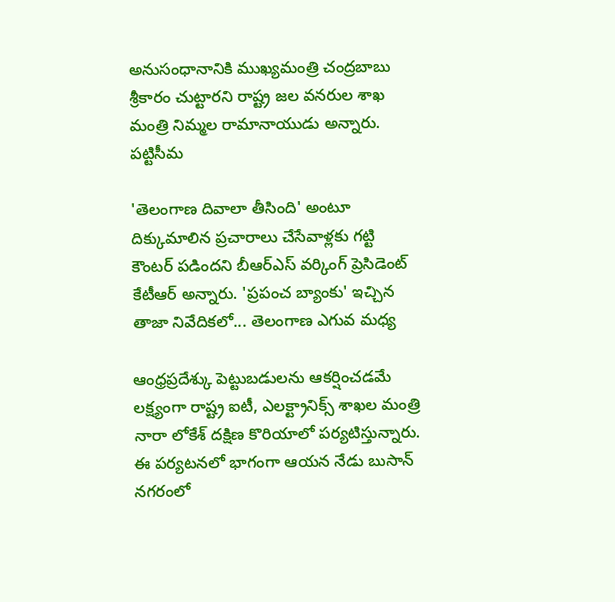అనుసంధానానికి ముఖ్యమంత్రి చంద్రబాబు శ్రీకారం చుట్టారని రాష్ట్ర జల వనరుల శాఖ మంత్రి నిమ్మల రామానాయుడు అన్నారు. పట్టిసీమ

'తెలంగాణ దివాలా తీసింది' అంటూ దిక్కుమాలిన ప్రచారాలు చేసేవాళ్లకు గట్టి కౌంటర్ పడిందని బీఆర్ఎస్ వర్కింగ్ ప్రెసిడెంట్ కేటీఆర్ అన్నారు. 'ప్రపంచ బ్యాంకు' ఇచ్చిన తాజా నివేదికలో... తెలంగాణ ఎగువ మధ్య

ఆంధ్రప్రదేశ్కు పెట్టుబడులను ఆకర్షించడమే లక్ష్యంగా రాష్ట్ర ఐటీ, ఎలక్ట్రానిక్స్ శాఖల మంత్రి నారా లోకేశ్ దక్షిణ కొరియాలో పర్యటిస్తున్నారు. ఈ పర్యటనలో భాగంగా ఆయన నేడు బుసాన్ నగరంలో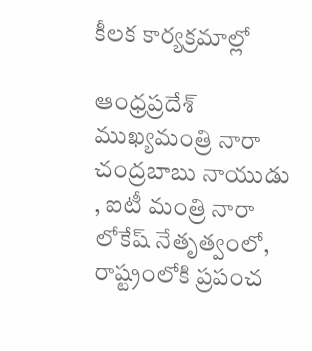కీలక కార్యక్రమాల్లో

ఆంధ్రప్రదేశ్ ముఖ్యమంత్రి నారా చంద్రబాబు నాయుడు , ఐటీ మంత్రి నారా లోకేష్ నేతృత్వంలో, రాష్ట్రంలోకి ప్రపంచ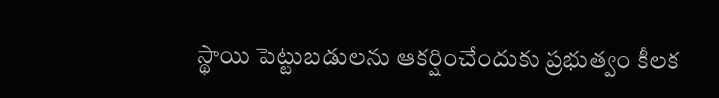స్థాయి పెట్టుబడులను ఆకర్షించేందుకు ప్రభుత్వం కీలక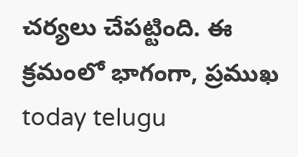చర్యలు చేపట్టింది. ఈ క్రమంలో భాగంగా, ప్రముఖ
today telugu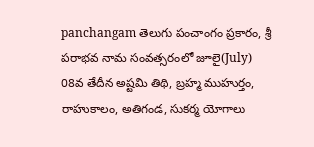panchangam తెలుగు పంచాంగం ప్రకారం, శ్రీ పరాభవ నామ సంవత్సరంలో జూలై(July) 08వ తేదీన అష్టమి తిథి, బ్రహ్మ ముహుర్తం, రాహుకాలం, అతిగండ, సుకర్మ యోగాలు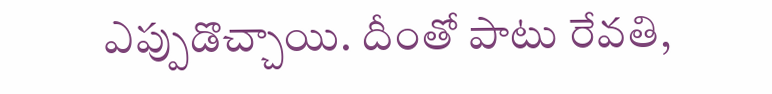ఎప్పుడొచ్చాయి. దీంతో పాటు రేవతి,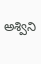అశ్విని